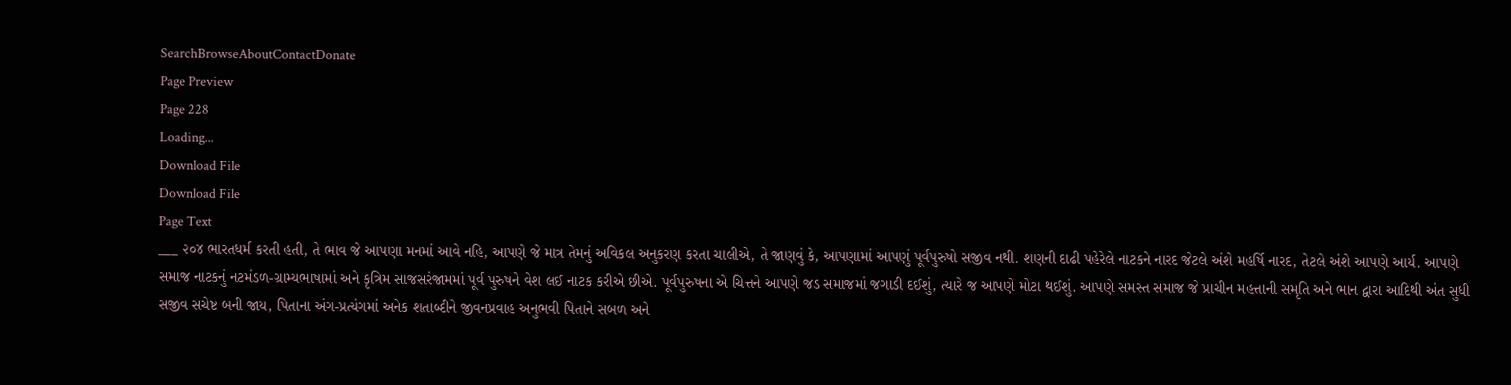SearchBrowseAboutContactDonate
Page Preview
Page 228
Loading...
Download File
Download File
Page Text
___ ૨૦૪ ભારતધર્મ કરતી હતી, તે ભાવ જે આપણા મનમાં આવે નહિ, આપણે જે માત્ર તેમનું અવિકલ અનુકરણ કરતા ચાલીએ, તે જાણવું કે, આપણામાં આપણું પૂર્વપુરુષો સજીવ નથી. શણની દાઢી પહેરેલે નાટકને નારદ જેટલે અંશે મહર્ષિ નારદ, તેટલે અંશે આપણે આર્ય. આપણે સમાજ નાટકનું નટમંડળ-ગ્રામ્યભાષામાં અને કૃત્રિમ સાજસરંજામમાં પૂર્વ પુરુષને વેશ લઈ નાટક કરીએ છીએ. પૂર્વપુરુષના એ ચિત્તને આપણે જડ સમાજમાં જગાડી દઈશું, ત્યારે જ આપણે મોટા થઈશું. આપણે સમસ્ત સમાજ જે પ્રાચીન મહત્તાની સમૃતિ અને ભાન દ્વારા આદિથી અંત સુધી સજીવ સચેષ્ટ બની જાય, પિતાના અંગ-પ્રત્યંગમાં અનેક શતાબ્દીને જીવનપ્રવાહ અનુભવી પિતાને સબળ અને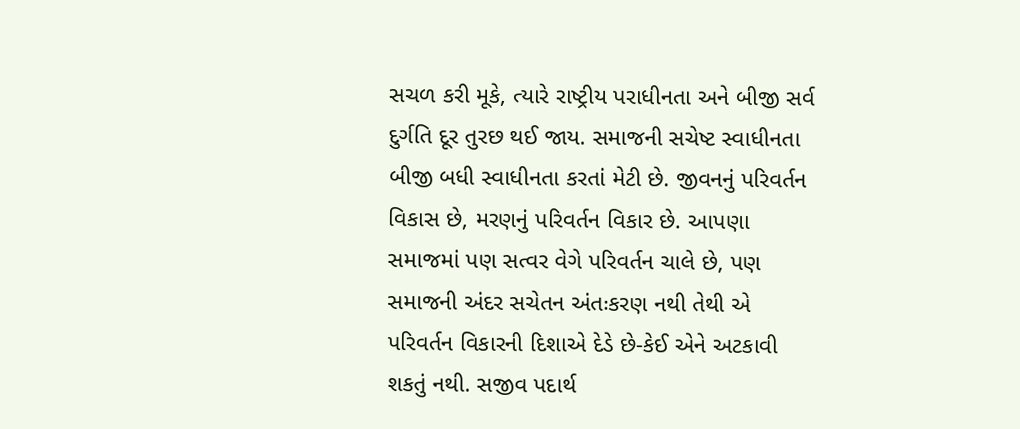સચળ કરી મૂકે, ત્યારે રાષ્ટ્રીય પરાધીનતા અને બીજી સર્વ દુર્ગતિ દૂર તુરછ થઈ જાય. સમાજની સચેષ્ટ સ્વાધીનતા બીજી બધી સ્વાધીનતા કરતાં મેટી છે. જીવનનું પરિવર્તન વિકાસ છે, મરણનું પરિવર્તન વિકાર છે. આપણા સમાજમાં પણ સત્વર વેગે પરિવર્તન ચાલે છે, પણ સમાજની અંદર સચેતન અંતઃકરણ નથી તેથી એ પરિવર્તન વિકારની દિશાએ દેડે છે-કેઈ એને અટકાવી શકતું નથી. સજીવ પદાર્થ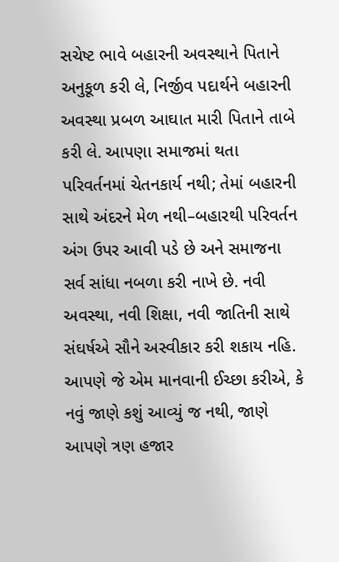સચેષ્ટ ભાવે બહારની અવસ્થાને પિતાને અનુકૂળ કરી લે, નિર્જીવ પદાર્થને બહારની અવસ્થા પ્રબળ આઘાત મારી પિતાને તાબે કરી લે. આપણા સમાજમાં થતા પરિવર્તનમાં ચેતનકાર્ય નથી; તેમાં બહારની સાથે અંદરને મેળ નથી–બહારથી પરિવર્તન અંગ ઉપર આવી પડે છે અને સમાજના સર્વ સાંધા નબળા કરી નાખે છે. નવી અવસ્થા, નવી શિક્ષા, નવી જાતિની સાથે સંઘર્ષએ સૌને અસ્વીકાર કરી શકાય નહિ. આપણે જે એમ માનવાની ઈચ્છા કરીએ, કે નવું જાણે કશું આવ્યું જ નથી, જાણે આપણે ત્રણ હજાર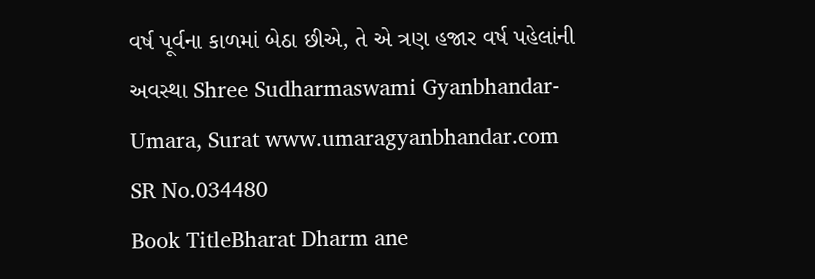વર્ષ પૂર્વના કાળમાં બેઠા છીએ, તે એ ત્રણ હજાર વર્ષ પહેલાંની અવસ્થા Shree Sudharmaswami Gyanbhandar-Umara, Surat www.umaragyanbhandar.com
SR No.034480
Book TitleBharat Dharm ane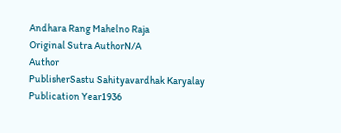Andhara Rang Mahelno Raja
Original Sutra AuthorN/A
Author
PublisherSastu Sahityavardhak Karyalay
Publication Year1936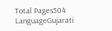Total Pages504
LanguageGujarati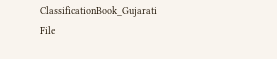ClassificationBook_Gujarati
File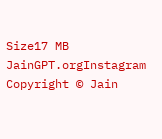Size17 MB
JainGPT.orgInstagram
Copyright © Jain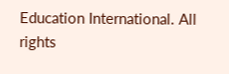Education International. All rights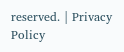reserved. | Privacy Policy